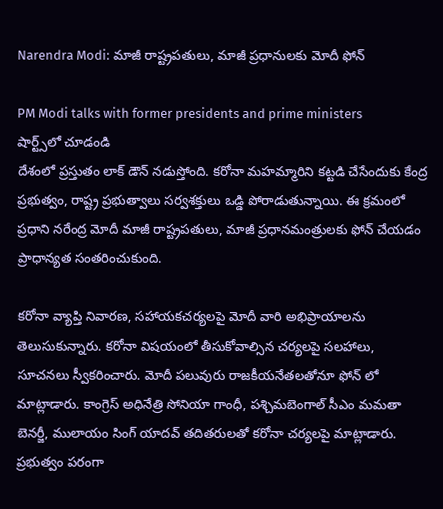Narendra Modi: మాజీ రాష్ట్రపతులు, మాజీ ప్రధానులకు మోదీ ఫోన్

PM Modi talks with former presidents and prime ministers
షార్ట్స్‌లో చూడండి
దేశంలో ప్రస్తుతం లాక్ డౌన్ నడుస్తోంది. కరోనా మహమ్మారిని కట్టడి చేసేందుకు కేంద్ర ప్రభుత్వం, రాష్ట్ర ప్రభుత్వాలు సర్వశక్తులు ఒడ్డి పోరాడుతున్నాయి. ఈ క్రమంలో ప్రధాని నరేంద్ర మోదీ మాజీ రాష్ట్రపతులు, మాజీ ప్రధానమంత్రులకు ఫోన్ చేయడం ప్రాధాన్యత సంతరించుకుంది.

కరోనా వ్యాప్తి నివారణ, సహాయకచర్యలపై మోదీ వారి అభిప్రాయాలను తెలుసుకున్నారు. కరోనా విషయంలో తీసుకోవాల్సిన చర్యలపై సలహాలు, సూచనలు స్వీకరించారు. మోదీ పలువురు రాజకీయనేతలతోనూ ఫోన్ లో మాట్లాడారు. కాంగ్రెస్ అధినేత్రి సోనియా గాంధీ, పశ్చిమబెంగాల్ సీఎం మమతా బెనర్జీ, ములాయం సింగ్ యాదవ్ తదితరులతో కరోనా చర్యలపై మాట్లాడారు. ప్రభుత్వం పరంగా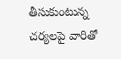తీసుకుంటున్న చర్యలపై వారితో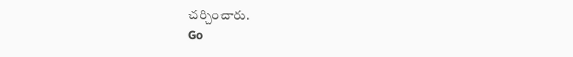చర్చించారు.
Go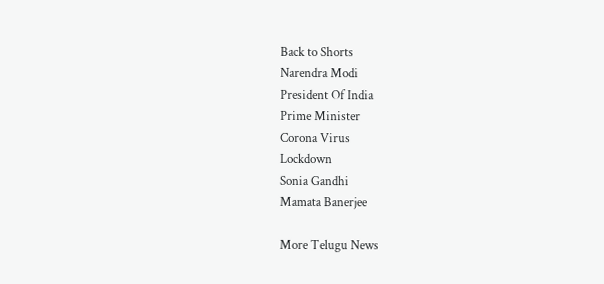Back to Shorts
Narendra Modi
President Of India
Prime Minister
Corona Virus
Lockdown
Sonia Gandhi
Mamata Banerjee

More Telugu News